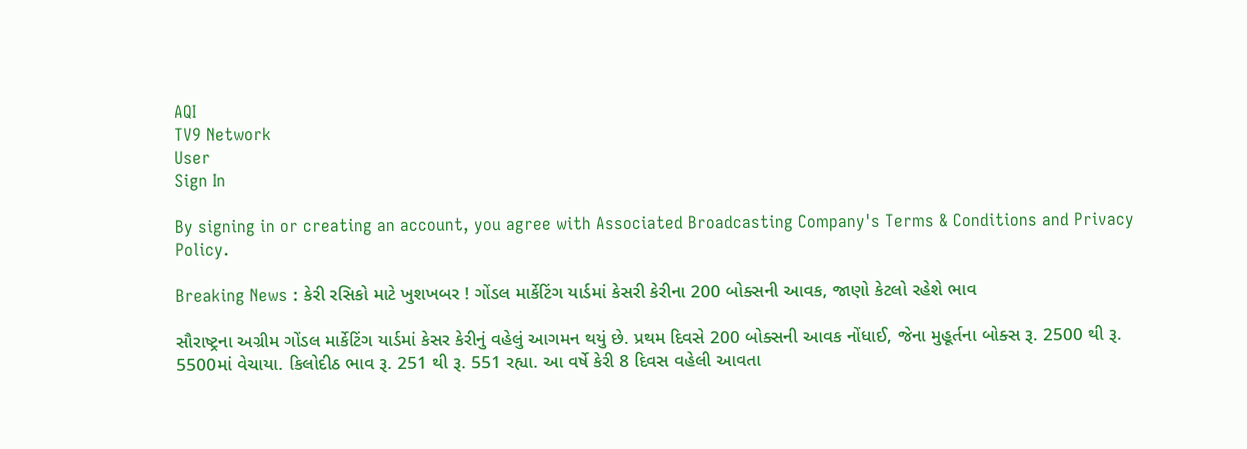AQI
TV9 Network
User
Sign In

By signing in or creating an account, you agree with Associated Broadcasting Company's Terms & Conditions and Privacy Policy.

Breaking News : કેરી રસિકો માટે ખુશખબર ! ગોંડલ માર્કેટિંગ યાર્ડમાં કેસરી કેરીના 200 બોક્સની આવક, જાણો કેટલો રહેશે ભાવ

સૌરાષ્ટ્રના અગ્રીમ ગોંડલ માર્કેટિંગ યાર્ડમાં કેસર કેરીનું વહેલું આગમન થયું છે. પ્રથમ દિવસે 200 બોક્સની આવક નોંધાઈ, જેના મુહૂર્તના બોક્સ રૂ. 2500 થી રૂ. 5500માં વેચાયા. કિલોદીઠ ભાવ રૂ. 251 થી રૂ. 551 રહ્યા. આ વર્ષે કેરી 8 દિવસ વહેલી આવતા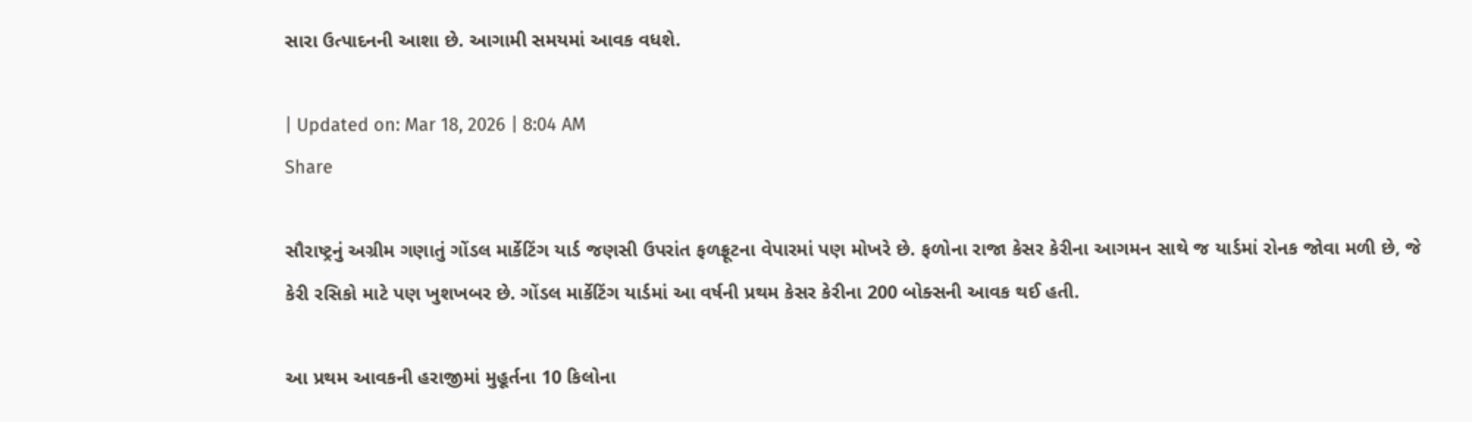સારા ઉત્પાદનની આશા છે. આગામી સમયમાં આવક વધશે.

| Updated on: Mar 18, 2026 | 8:04 AM
Share

સૌરાષ્ટ્રનું અગ્રીમ ગણાતું ગોંડલ માર્કેટિંગ યાર્ડ જણસી ઉપરાંત ફળફ્રૂટના વેપારમાં પણ મોખરે છે. ફળોના રાજા કેસર કેરીના આગમન સાથે જ યાર્ડમાં રોનક જોવા મળી છે, જે કેરી રસિકો માટે પણ ખુશખબર છે. ગોંડલ માર્કેટિંગ યાર્ડમાં આ વર્ષની પ્રથમ કેસર કેરીના 200 બોક્સની આવક થઈ હતી.

આ પ્રથમ આવકની હરાજીમાં મુહૂર્તના 10 કિલોના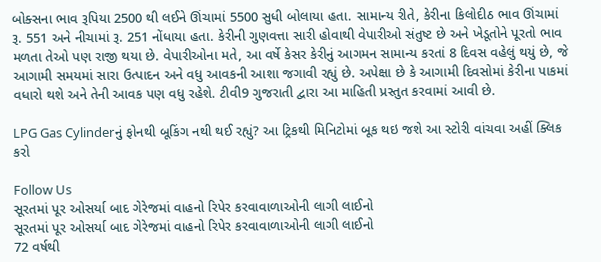બોક્સના ભાવ રૂપિયા 2500 થી લઈને ઊંચામાં 5500 સુધી બોલાયા હતા. સામાન્ય રીતે, કેરીના કિલોદીઠ ભાવ ઊંચામાં રૂ. 551 અને નીચામાં રૂ. 251 નોંધાયા હતા. કેરીની ગુણવત્તા સારી હોવાથી વેપારીઓ સંતુષ્ટ છે અને ખેડૂતોને પૂરતો ભાવ મળતા તેઓ પણ રાજી થયા છે. વેપારીઓના મતે, આ વર્ષે કેસર કેરીનું આગમન સામાન્ય કરતાં 8 દિવસ વહેલું થયું છે, જે આગામી સમયમાં સારા ઉત્પાદન અને વધુ આવકની આશા જગાવી રહ્યું છે. અપેક્ષા છે કે આગામી દિવસોમાં કેરીના પાકમાં વધારો થશે અને તેની આવક પણ વધુ રહેશે. ટીવી9 ગુજરાતી દ્વારા આ માહિતી પ્રસ્તુત કરવામાં આવી છે.

LPG Gas Cylinderનું ફોનથી બૂકિંગ નથી થઈ રહ્યું? આ ટ્રિકથી મિનિટોમાં બૂક થઇ જશે આ સ્ટોરી વાંચવા અહીં ક્લિક કરો

Follow Us
સૂરતમાં પૂર ઓસર્યા બાદ ગેરેજમાં વાહનો રિપેર કરવાવાળાઓની લાગી લાઈનો
સૂરતમાં પૂર ઓસર્યા બાદ ગેરેજમાં વાહનો રિપેર કરવાવાળાઓની લાગી લાઈનો
72 વર્ષથી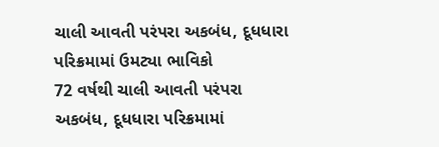ચાલી આવતી પરંપરા અકબંધ, દૂધધારા પરિક્રમામાં ઉમટ્યા ભાવિકો
72 વર્ષથી ચાલી આવતી પરંપરા અકબંધ, દૂધધારા પરિક્રમામાં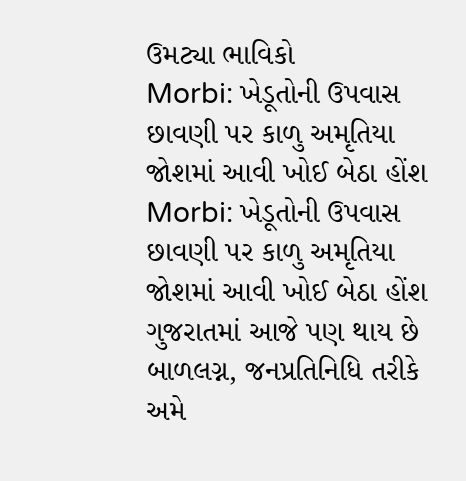ઉમટ્યા ભાવિકો
Morbi: ખેડૂતોની ઉપવાસ છાવણી પર કાળુ અમૃતિયા જોશમાં આવી ખોઈ બેઠા હોંશ
Morbi: ખેડૂતોની ઉપવાસ છાવણી પર કાળુ અમૃતિયા જોશમાં આવી ખોઈ બેઠા હોંશ
ગુજરાતમાં આજે પણ થાય છે બાળલગ્ન, જનપ્રતિનિધિ તરીકે અમે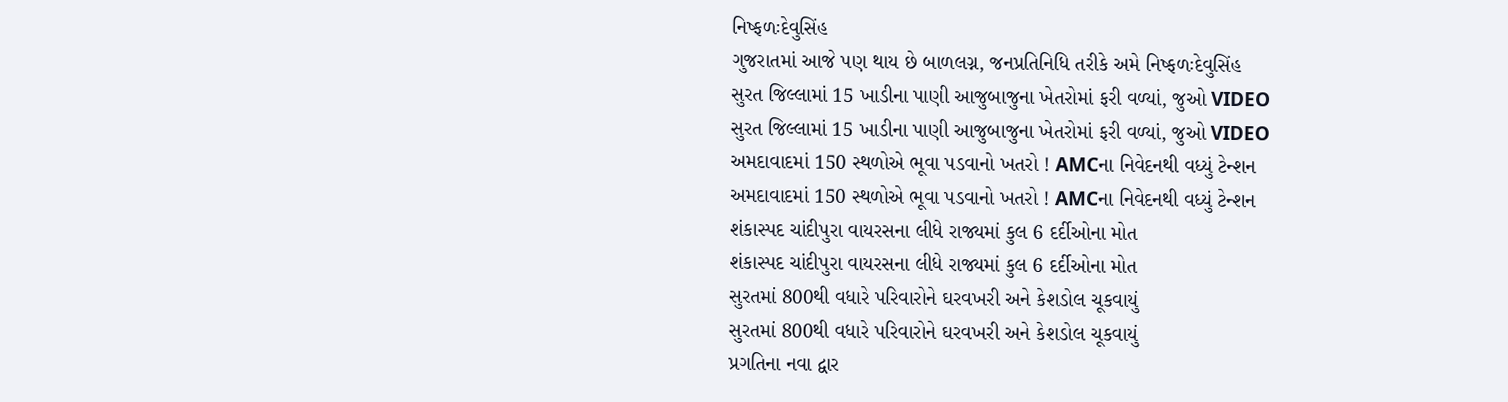નિષ્ફળઃદેવુસિંહ
ગુજરાતમાં આજે પણ થાય છે બાળલગ્ન, જનપ્રતિનિધિ તરીકે અમે નિષ્ફળઃદેવુસિંહ
સુરત જિલ્લામાં 15 ખાડીના પાણી આજુબાજુના ખેતરોમાં ફરી વળ્યાં, જુઓ VIDEO
સુરત જિલ્લામાં 15 ખાડીના પાણી આજુબાજુના ખેતરોમાં ફરી વળ્યાં, જુઓ VIDEO
અમદાવાદમાં 150 સ્થળોએ ભૂવા પડવાનો ખતરો ! AMCના નિવેદનથી વધ્યું ટેન્શન
અમદાવાદમાં 150 સ્થળોએ ભૂવા પડવાનો ખતરો ! AMCના નિવેદનથી વધ્યું ટેન્શન
શંકાસ્પદ ચાંદીપુરા વાયરસના લીધે રાજ્યમાં કુલ 6 દર્દીઓના મોત
શંકાસ્પદ ચાંદીપુરા વાયરસના લીધે રાજ્યમાં કુલ 6 દર્દીઓના મોત
સુરતમાં 800થી વધારે પરિવારોને ઘરવખરી અને કેશડોલ ચૂકવાયું
સુરતમાં 800થી વધારે પરિવારોને ઘરવખરી અને કેશડોલ ચૂકવાયું
પ્રગતિના નવા દ્વાર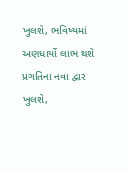ખુલશે, ભવિષ્યમાં અણધાર્યો લાભ થશે
પ્રગતિના નવા દ્વાર ખુલશે,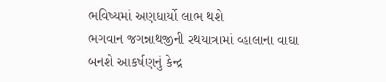ભવિષ્યમાં અણધાર્યો લાભ થશે
ભગવાન જગન્નાથજીની રથયાત્રામાં વ્હાલાના વાઘા બનશે આકર્ષણનું કેન્દ્ર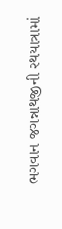ભગવાન જગન્નાથજીની રથયાત્રામાં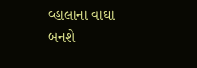વ્હાલાના વાઘા બનશે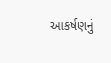આકર્ષણનું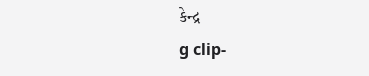કેન્દ્ર
g clip-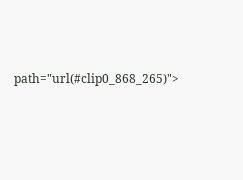path="url(#clip0_868_265)">